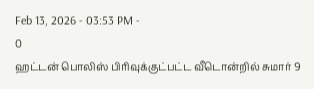Feb 13, 2026 - 03:53 PM -
0
ஹட்டன் பொலிஸ் பிரிவுக்குட்பட்ட வீடொன்றில் சுமார் 9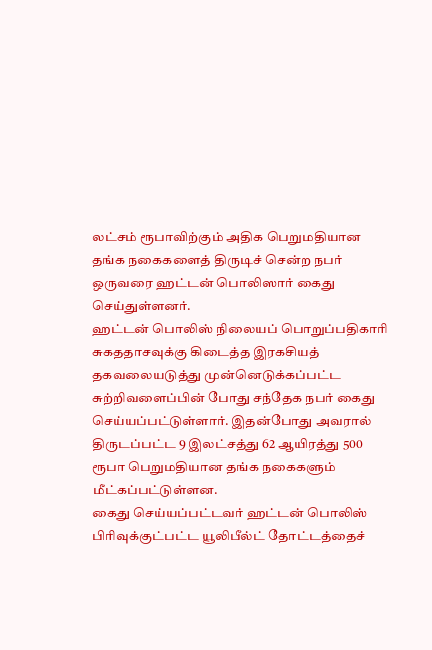லட்சம் ரூபாவிற்கும் அதிக பெறுமதியான தங்க நகைகளைத் திருடிச் சென்ற நபர் ஒருவரை ஹட்டன் பொலிஸார் கைது செய்துள்ளனர்.
ஹட்டன் பொலிஸ் நிலையப் பொறுப்பதிகாரி சுகததாசவுக்கு கிடைத்த இரகசியத் தகவலையடுத்து முன்னெடுக்கப்பட்ட சுற்றிவளைப்பின் போது சந்தேக நபர் கைது செய்யப்பட்டுள்ளார். இதன்போது அவரால் திருடப்பட்ட 9 இலட்சத்து 62 ஆயிரத்து 500 ரூபா பெறுமதியான தங்க நகைகளும் மீட்கப்பட்டுள்ளன.
கைது செய்யப்பட்டவர் ஹட்டன் பொலிஸ் பிரிவுக்குட்பட்ட யூலிபீல்ட் தோட்டத்தைச்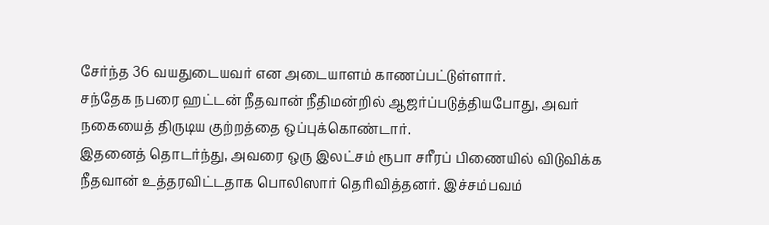சேர்ந்த 36 வயதுடையவர் என அடையாளம் காணப்பட்டுள்ளார்.
சந்தேக நபரை ஹட்டன் நீதவான் நீதிமன்றில் ஆஜர்ப்படுத்தியபோது, அவர் நகையைத் திருடிய குற்றத்தை ஒப்புக்கொண்டார்.
இதனைத் தொடர்ந்து, அவரை ஒரு இலட்சம் ரூபா சரீரப் பிணையில் விடுவிக்க நீதவான் உத்தரவிட்டதாக பொலிஸார் தெரிவித்தனர். இச்சம்பவம்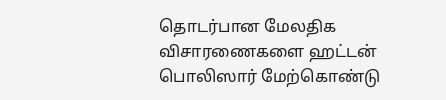தொடர்பான மேலதிக விசாரணைகளை ஹட்டன் பொலிஸார் மேற்கொண்டு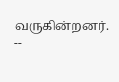வருகின்றனர்.
--